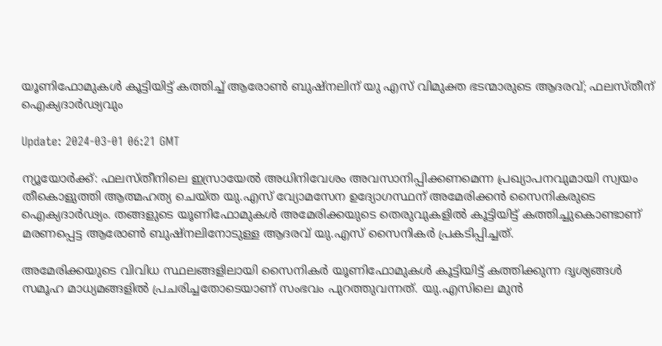യൂണിഫോമുകള്‍ കൂട്ടിയിട്ട് കത്തിച്ച് ആരോണ്‍ ബുഷ്‌നലിന് യു എസ് വിമുക്ത ഭടന്മാരുടെ ആദരവ്; ഫലസ്തീന് ഐക്യദാര്‍ഢ്യവും

Update: 2024-03-01 06:21 GMT

ന്യൂയോര്‍ക്ക്: ഫലസ്തീനിലെ ഇസ്രായേല്‍ അധിനിവേശം അവസാനിപ്പിക്കണമെന്ന പ്രഖ്യാപനവുമായി സ്വയം തീകൊളുത്തി ആത്മഹത്യ ചെയ്ത യു.എസ് വ്യോമസേന ഉദ്യോഗസ്ഥന് അമേരിക്കന്‍ സൈനികരുടെ ഐക്യദാര്‍ഢ്യം. തങ്ങളുടെ യൂണിഫോമുകള്‍ അമേരിക്കയുടെ തെരുവുകളില്‍ കൂട്ടിയിട്ട് കത്തിച്ചുകൊണ്ടാണ് മരണപ്പെട്ട ആരോണ്‍ ബുഷ്‌നലിനോടുള്ള ആദരവ് യു.എസ് സൈനികര്‍ പ്രകടിപ്പിച്ചത്.

അമേരിക്കയുടെ വിവിധ സ്ഥലങ്ങളിലായി സൈനികര്‍ യൂണിഫോമുകള്‍ കൂട്ടിയിട്ട് കത്തിക്കുന്ന ദൃശ്യങ്ങള്‍ സമൂഹ മാധ്യമങ്ങളില്‍ പ്രചരിച്ചതോടെയാണ് സംഭവം പുറത്തുവന്നത്. യു.എസിലെ മുന്‍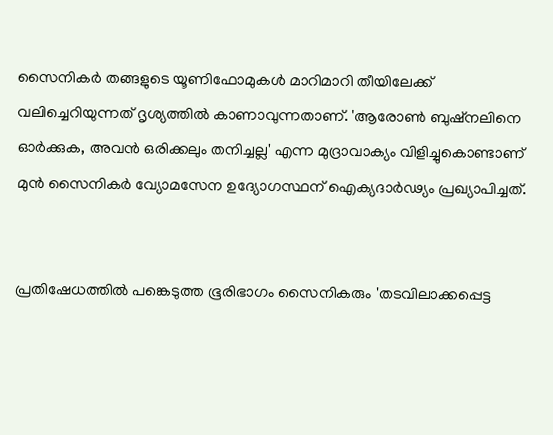സൈനികര്‍ തങ്ങളുടെ യൂണിഫോമുകള്‍ മാറിമാറി തീയിലേക്ക് വലിച്ചെറിയുന്നത് ദൃശ്യത്തില്‍ കാണാവുന്നതാണ്. 'ആരോണ്‍ ബുഷ്‌നലിനെ ഓര്‍ക്കുക, അവന്‍ ഒരിക്കലും തനിച്ചല്ല' എന്ന മുദ്രാവാക്യം വിളിച്ചുകൊണ്ടാണ് മുന്‍ സൈനികര്‍ വ്യോമസേന ഉദ്യോഗസ്ഥന് ഐക്യദാര്‍ഢ്യം പ്രഖ്യാപിച്ചത്.


പ്രതിഷേധത്തില്‍ പങ്കെടുത്ത ഭൂരിഭാഗം സൈനികരും 'തടവിലാക്കപ്പെട്ട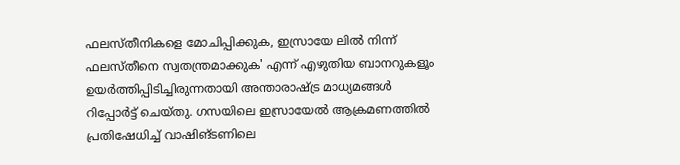ഫലസ്തീനികളെ മോചിപ്പിക്കുക, ഇസ്രായേ ലില്‍ നിന്ന് ഫലസ്തീനെ സ്വതന്ത്രമാക്കുക' എന്ന് എഴുതിയ ബാനറുകളൂം ഉയര്‍ത്തിപ്പിടിച്ചിരുന്നതായി അന്താരാഷ്ട്ര മാധ്യമങ്ങള്‍ റിപ്പോര്‍ട്ട് ചെയ്തു. ഗസയിലെ ഇസ്രായേല്‍ ആക്രമണത്തില്‍ പ്രതിഷേധിച്ച് വാഷിങ്ടണിലെ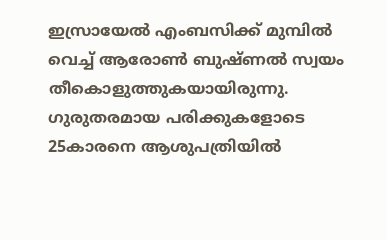ഇസ്രായേല്‍ എംബസിക്ക് മുമ്പില്‍ വെച്ച് ആരോണ്‍ ബുഷ്ണല്‍ സ്വയം തീകൊളുത്തുകയായിരുന്നു. ഗുരുതരമായ പരിക്കുകളോടെ 25കാരനെ ആശുപത്രിയില്‍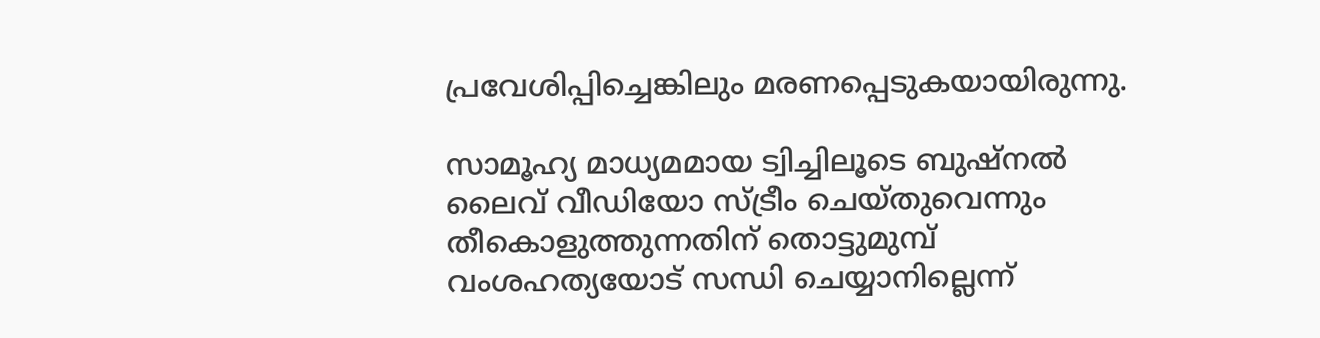പ്രവേശിപ്പിച്ചെങ്കിലും മരണപ്പെടുകയായിരുന്നു.

സാമൂഹ്യ മാധ്യമമായ ട്വിച്ചിലൂടെ ബുഷ്നല്‍ ലൈവ് വീഡിയോ സ്ട്രീം ചെയ്തുവെന്നും തീകൊളുത്തുന്നതിന് തൊട്ടുമുമ്പ് വംശഹത്യയോട് സന്ധി ചെയ്യാനില്ലെന്ന്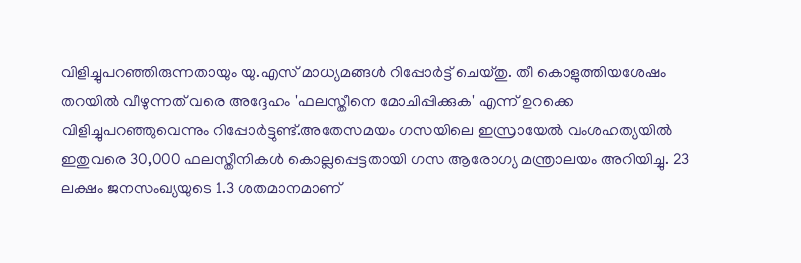വിളിച്ചുപറഞ്ഞിരുന്നതായും യു.എസ് മാധ്യമങ്ങള്‍ റിപ്പോര്‍ട്ട് ചെയ്തു. തീ കൊളുത്തിയശേഷം തറയില്‍ വീഴുന്നത് വരെ അദ്ദേഹം 'ഫലസ്തീനെ മോചിപ്പിക്കുക' എന്ന് ഉറക്കെ വിളിച്ചുപറഞ്ഞുവെന്നും റിപ്പോര്‍ട്ടുണ്ട്.അതേസമയം ഗസയിലെ ഇസ്രായേല്‍ വംശഹത്യയില്‍ ഇതുവരെ 30,000 ഫലസ്തീനികള്‍ കൊല്ലപ്പെട്ടതായി ഗസ ആരോഗ്യ മന്ത്രാലയം അറിയിച്ചു. 23 ലക്ഷം ജനസംഖ്യയുടെ 1.3 ശതമാനമാണ്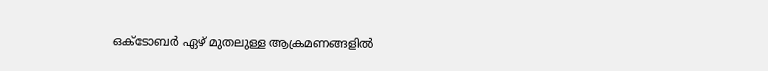ഒക്ടോബര്‍ ഏഴ് മുതലുള്ള ആക്രമണങ്ങളില്‍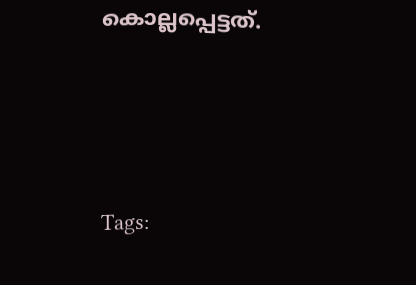കൊല്ലപ്പെട്ടത്.






Tags: